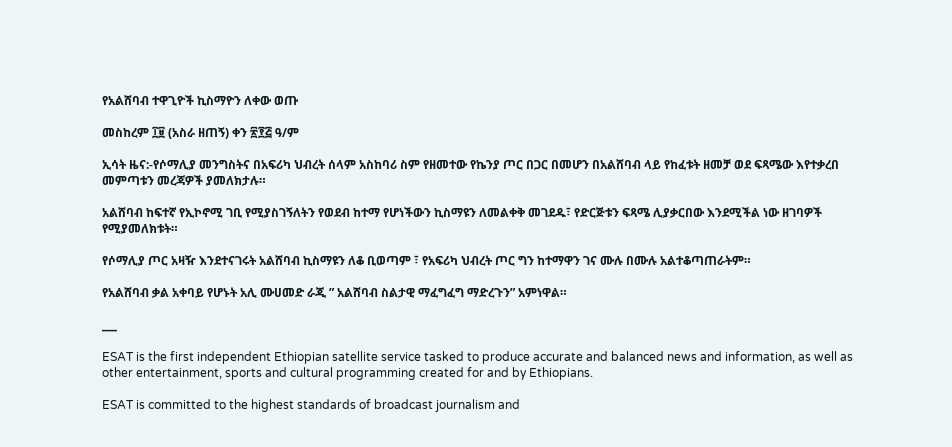የአልሸባብ ተዋጊዮች ኪስማዮን ለቀው ወጡ

መስከረም ፲፱ (አስራ ዘጠኝ) ቀን ፳፻፭ ዓ/ም

ኢሳት ዜና:-የሶማሊያ መንግስትና በአፍሪካ ህብረት ሰላም አስከባሪ ስም የዘመተው የኬንያ ጦር በጋር በመሆን በአልሸባብ ላይ የከፈቱት ዘመቻ ወደ ፍጻሜው እየተቃረበ መምጣቱን መረጃዎች ያመለክታሉ።

አልሸባብ ከፍተኛ የኢኮኖሚ ገቢ የሚያስገኝለትን የወደብ ከተማ የሆነችውን ኪስማዩን ለመልቀቅ መገደዱ፣ የድርጅቱን ፍጻሜ ሊያቃርበው እንደሚችል ነው ዘገባዎች የሚያመለክቱት።

የሶማሊያ ጦር አዛዥ እንደተናገሩት አልሸባብ ኪስማዩን ለቆ ቢወጣም ፣ የአፍሪካ ህብረት ጦር ግን ከተማዋን ገና ሙሉ በሙሉ አልተቆጣጠራትም።

የአልሸባብ ቃል አቀባይ የሆኑት አሊ ሙሀመድ ራጂ ” አልሸባብ ስልታዊ ማፈግፈግ ማድረጉን” አምነዋል።

___

ESAT is the first independent Ethiopian satellite service tasked to produce accurate and balanced news and information, as well as other entertainment, sports and cultural programming created for and by Ethiopians.

ESAT is committed to the highest standards of broadcast journalism and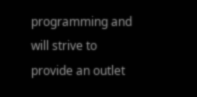programming and will strive to provide an outlet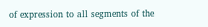of expression to all segments of the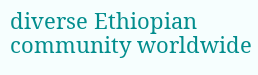diverse Ethiopian community worldwide